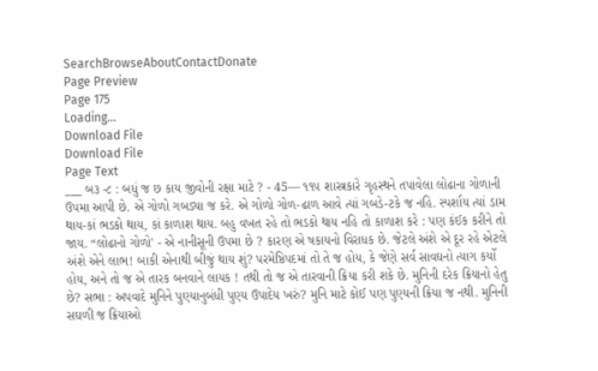SearchBrowseAboutContactDonate
Page Preview
Page 175
Loading...
Download File
Download File
Page Text
___ બ૩ -૮ : બધું જ છ કાય જીવોની રક્ષા માટે ? - 45–– ૧૧૫ શાસ્ત્રકારે ગૃહસ્થને તપાવેલા લોઢાના ગોળાની ઉપમા આપી છે. એ ગોળો ગબડ્યા જ કરે. એ ગોળો ગોળ-ઢાળ આવે ત્યાં ગબડે-ટકે જ નહિ. સ્પર્શાય ત્યાં ડામ થાય-કાં ભડકો થાય, કાં કાળાશ થાય. બહુ વખત રહે તો ભડકો થાય નહિ તો કાળાશ કરે : પણ કંઈક કરીને તો જાય. “લોઢાનો ગોળો' - એ નાનીસૂની ઉપમા છે ? કારણ એ ષકાયનો વિરાધક છે. જેટલે અંશે એ દૂર રહે એટલે અંશે એને લાભ! બાકી એનાથી બીજું થાય શું? પરમેષ્ઠિપદમાં તો તે જ હોય, કે જેણે સર્વ સાવઘનો ત્યાગ કર્યો હોય, અને તો જ એ તારક બનવાને લાયક ! તથી તો જ એ તારવાની ક્રિયા કરી શકે છે. મુનિની દરેક ક્રિયાનો હેતુ છે? સભા : અપવાદે મુનિને પુણ્યાનુબંધી પુણ્ય ઉપાદેય ખરું? મુનિ માટે કોઈ પણ પુણ્યની ક્રિયા જ નથી. મુનિની સઘળી જ ક્રિયાઓ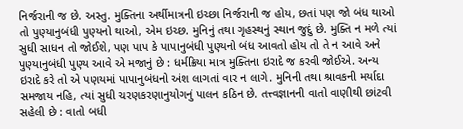નિર્જરાની જ છે. અસ્તુ. મુક્તિના અર્થીમાત્રની ઇચ્છા નિર્જરાની જ હોય, છતાં પણ જો બંધ થાઓ તો પુણ્યાનુબંધી પુણ્યનો થાઓ, એમ ઇચ્છ. મુનિનું તથા ગૃહસ્થનું સ્થાન જુદું છે. મુક્તિ ન મળે ત્યાં સુધી સાધન તો જોઈશે, પણ પાપ કે પાપાનુબંધી પુણ્યનો બંધ આવતો હોય તો તે ન આવે અને પુણ્યાનુબંધી પુણ્ય આવે એ મજાનું છે : ધર્મક્રિયા માત્ર મુક્તિના ઇરાદે જ કરવી જોઈએ. અન્ય ઇરાદે કરે તો એ પણયમાં પાપાનુબંધનો અંશ લાગતાં વાર ન લાગે. મુનિની તથા શ્રાવકની મર્યાદા સમજાય નહિ, ત્યાં સુધી ચરણકરણાનુયોગનું પાલન કઠિન છે. તત્ત્વજ્ઞાનની વાતો વાણીથી છાંટવી સહેલી છે : વાતો બધી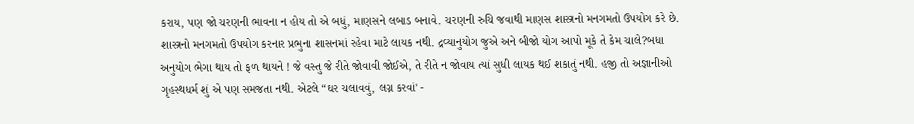કરાય, પણ જો ચરણની ભાવના ન હોય તો એ બધું, માણસને લબાડ બનાવે. ચરણની રુચિ જવાથી માણસ શાસ્ત્રનો મનગમતો ઉપયોગ કરે છે. શાસ્ત્રનો મનગમતો ઉપયોગ કરનાર પ્રભુના શાસનમાં રહેવા માટે લાયક નથી. દ્રવ્યાનુયોગ જુએ અને બીજો યોગ આપો મૂકે તે કેમ ચાલે?બધા અનુયોગ ભેગા થાય તો ફળ થાયને ! જે વસ્તુ જે રીતે જોવાવી જોઈએ, તે રીતે ન જોવાય ત્યાં સુધી લાયક થઈ શકાતું નથી. હજી તો અજ્ઞાનીઓ ગૃહસ્થધર્મ શું એ પણ સમજતા નથી. એટલે “ઘર ચલાવવું, લગ્ન કરવાં' -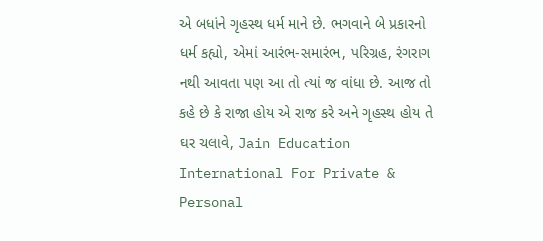એ બધાંને ગૃહસ્થ ધર્મ માને છે. ભગવાને બે પ્રકારનો ધર્મ કહ્યો, એમાં આરંભ-સમારંભ, પરિગ્રહ, રંગરાગ નથી આવતા પણ આ તો ત્યાં જ વાંધા છે. આજ તો કહે છે કે રાજા હોય એ રાજ કરે અને ગૃહસ્થ હોય તે ઘર ચલાવે, Jain Education International For Private & Personal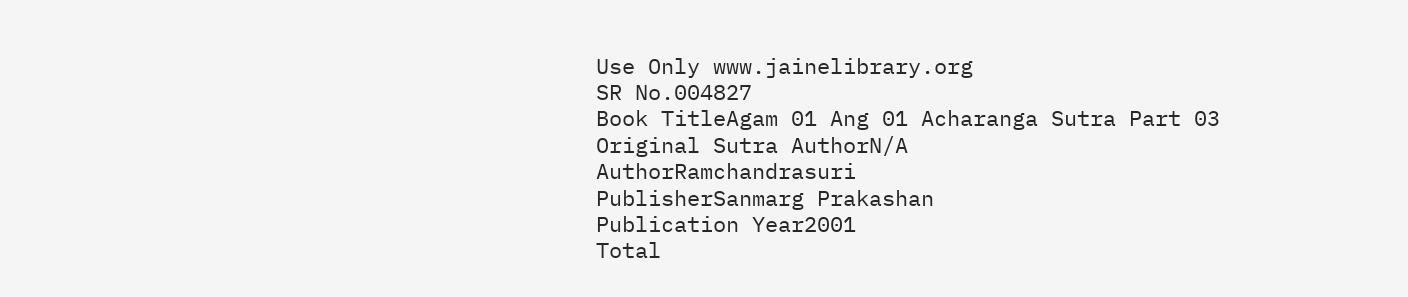Use Only www.jainelibrary.org
SR No.004827
Book TitleAgam 01 Ang 01 Acharanga Sutra Part 03
Original Sutra AuthorN/A
AuthorRamchandrasuri
PublisherSanmarg Prakashan
Publication Year2001
Total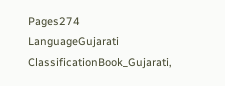Pages274
LanguageGujarati
ClassificationBook_Gujarati,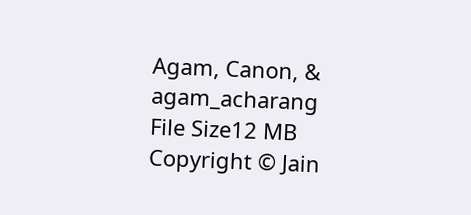Agam, Canon, & agam_acharang
File Size12 MB
Copyright © Jain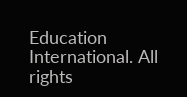Education International. All rights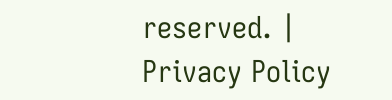reserved. | Privacy Policy